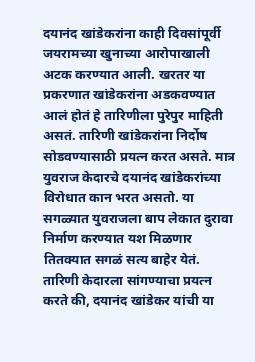दयानंद खांडेकरांना काही दिवसांपूर्वी जयरामच्या खुनाच्या आरोपाखाली अटक करण्यात आली. खरतर या प्रकरणात खांडेकरांना अडकवण्यात आलं होतं हे तारिणीला पुरेपुर माहिती असतं. तारिणी खांडेकरांना निर्दोष सोडवण्यासाठी प्रयत्न करत असते. मात्र युवराज केदारचे दयानंद खांडेकरांच्या विरोधात कान भरत असतो. या सगळ्यात युवराजला बाप लेकात दुरावा निर्माण करण्यात यश मिळणार तितक्यात सगळं सत्य बाहेर येतं.
तारिणी केदारला सांगण्याचा प्रयत्न करते की, दयानंद खांडेकर यांची या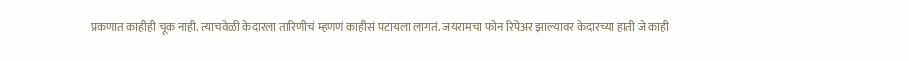प्रकणात काहीही चूक नाही. त्याचवेळी केदारला तारिणीचं म्हणणं काहीसं पटायला लागतं. जयरामचा फोन रिपेअर झाल्यावर केदारच्या हाती जे काही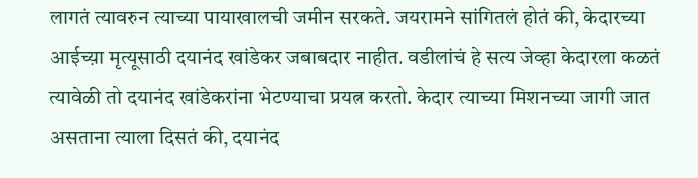लागतं त्यावरुन त्याच्या पायाखालची जमीन सरकते. जयरामने सांगितलं होतं की, केदारच्या आईच्य़ा मृत्यूसाठी दयानंद खांडेकर जबाबदार नाहीत. वडीलांचं हे सत्य जेव्हा केदारला कळतं त्यावेळी तो दयानंद खांडेकरांना भेटण्याचा प्रयत्न करतो. केदार त्याच्या मिशनच्या जागी जात असताना त्याला दिसतं की, दयानंद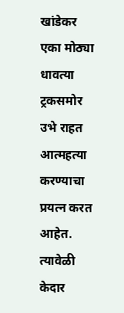खांडेकर एका मोठ्या धावत्या ट्रकसमोर उभे राहत आत्महत्या करण्याचा प्रयत्न करत आहेत. त्यावेळी केदार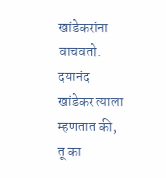खांडेकरांना वाचवतो. दयानंद खांडेकर त्याला म्हणतात की, तू का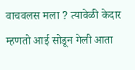वाचवलस मला ? त्यावेळी केदार म्हणतो आई सोडून गेली आता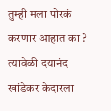तुम्ही मला पोरकं करणार आहात का ? त्यावेळी दयानंद खांडेकर केदारला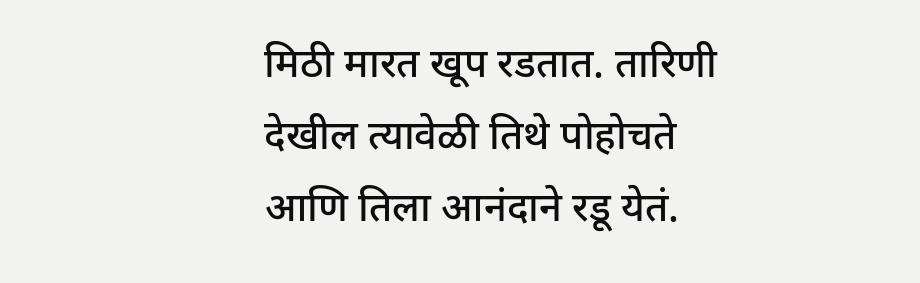मिठी मारत खूप रडतात. तारिणी देखील त्यावेळी तिथे पोहोचते आणि तिला आनंदाने रडू येतं.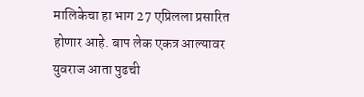मालिकेचा हा भाग 27 एप्रिलला प्रसारित होणार आहे. बाप लेक एकत्र आल्यावर युवराज आता पुढची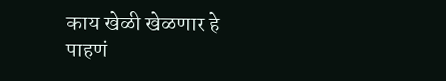काय खेळी खेळणार हे पाहणं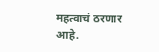महत्वाचं ठरणार आहे.